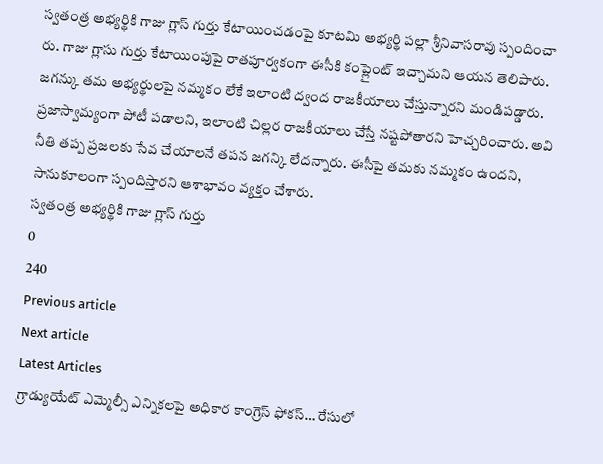స్వతంత్ర అభ్యర్థికి గాజు గ్లాస్ గుర్తు కేటాయించడంపై కూటమి అభ్యర్థి పల్లా శ్రీనివాసరావు స్పందించా రు. గాజు గ్లాసు గుర్తు కేటాయింపుపై రాతపూర్వకంగా ఈసీకి కంప్లైంట్ ఇచ్చామని ఆయన తెలిపారు. జగన్కు తమ అభ్యర్థులపై నమ్మకం లేకే ఇలాంటి ద్వంద రాజకీయాలు చేస్తున్నారని మండిపడ్డారు. ప్రజాస్వామ్యంగా పోటీ పడాలని, ఇలాంటి చిల్లర రాజకీయాలు చేస్తే నష్టపోతారని హెచ్చరించారు. అవి నీతి తప్ప ప్రజలకు సేవ చేయాలనే తపన జగన్కి లేదన్నారు. ఈసీపై తమకు నమ్మకం ఉందని, సానుకూలంగా స్పందిస్తారని ఆశాభావం వ్యక్తం చేశారు.
స్వతంత్ర అభ్యర్థికి గాజు గ్లాస్ గుర్తు
0
240
Previous article
Next article
Latest Articles
గ్రాడ్యుయేట్ ఎమ్మెల్సీ ఎన్నికలపై అధికార కాంగ్రెస్ ఫోకస్… రేసులో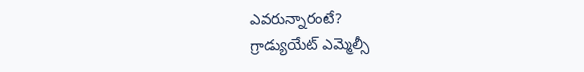ఎవరున్నారంటే?
గ్రాడ్యుయేట్ ఎమ్మెల్సీ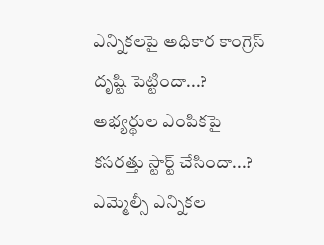ఎన్నికలపై అధికార కాంగ్రెస్ దృష్టి పెట్టిందా...? అభ్యర్థుల ఎంపికపై కసరత్తు స్టార్ట్ చేసిందా...? ఎమ్మెల్సీ ఎన్నికల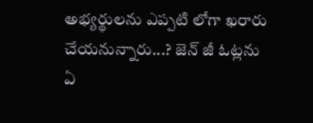అభ్యర్థులను ఎప్పటి లోగా ఖరారు చేయనున్నారు...? జెన్ జీ ఓట్లను ఏ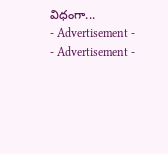విధంగా...
- Advertisement -
- Advertisement -